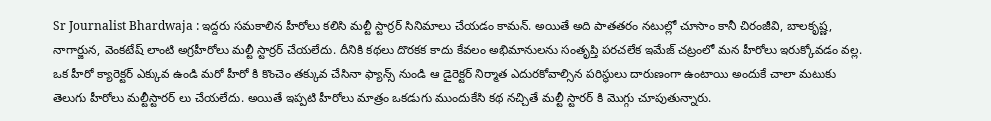Sr Journalist Bhardwaja : ఇద్దరు సమకాలిన హీరోలు కలిసి మల్టీ స్టార్రర్ సినిమాలు చేయడం కామన్. అయితే అది పాతతరం నటుల్లో చూసాం కానీ చిరంజీవి, బాలకృష్ణ, నాగార్జున, వెంకటేష్ లాంటి అగ్రహీరోలు మల్టీ స్టార్రర్ చేయలేదు. దీనికి కథలు దొరకక కాదు కేవలం అభిమానులను సంతృప్తి పరచలేక ఇమేజ్ చట్రంలో మన హీరోలు ఇరుక్కోవడం వల్ల. ఒక హీరో క్యారెక్టర్ ఎక్కువ ఉండి మరో హీరో కి కొంచెం తక్కువ చేసినా ఫ్యాన్స్ నుండి ఆ డైరెక్టర్ నిర్మాత ఎదురకోవాల్సిన పరిస్థులు దారుణంగా ఉంటాయి అందుకే చాలా మటుకు తెలుగు హీరోలు మల్టీస్టారర్ లు చేయలేదు. అయితే ఇప్పటి హీరోలు మాత్రం ఒకడుగు ముందుకేసి కథ నచ్చితే మల్టీ స్టారర్ కి మొగ్గు చూపుతున్నారు.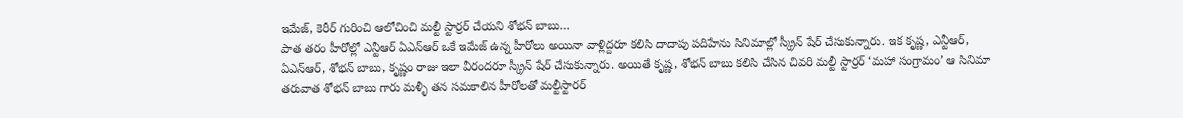ఇమేజ్, కెరీర్ గురించి ఆలోచించి మల్టీ స్టార్రర్ చేయని శోభన్ బాబు…
పాత తరం హీరోల్లో ఎన్టీఆర్ ఏఎన్ఆర్ ఒకే ఇమేజ్ ఉన్న హీరోలు అయినా వాళ్లిద్దరూ కలిసి దాదాపు పదిహేను సినిమాల్లో స్క్రీన్ షేర్ చేసుకున్నారు. ఇక కృష్ణ, ఎన్టీఆర్, ఏఎన్ఆర్, శోభన్ బాబు, కృష్ణం రాజు ఇలా వీరందరూ స్క్రీన్ షేర్ చేసుకున్నారు. అయితే కృష్ణ, శోభన్ బాబు కలిసి చేసిన చివరి మల్టీ స్టార్రర్ ‘మహా సంగ్రామం’ ఆ సినిమా తరువాత శోభన్ బాబు గారు మళ్ళీ తన సమకాలిన హీరోలతో మల్టీస్టారర్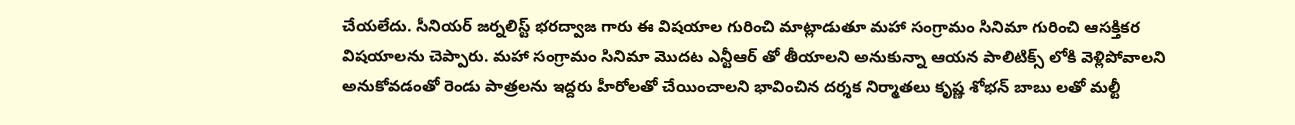చేయలేదు. సీనియర్ జర్నలిస్ట్ భరద్వాజ గారు ఈ విషయాల గురించి మాట్లాడుతూ మహా సంగ్రామం సినిమా గురించి ఆసక్తికర విషయాలను చెప్పారు. మహా సంగ్రామం సినిమా మొదట ఎన్టీఆర్ తో తీయాలని అనుకున్నా ఆయన పాలిటిక్స్ లోకి వెళ్లిపోవాలని అనుకోవడంతో రెండు పాత్రలను ఇద్దరు హీరోలతో చేయించాలని భావించిన దర్శక నిర్మాతలు కృష్ణ శోభన్ బాబు లతో మల్టీ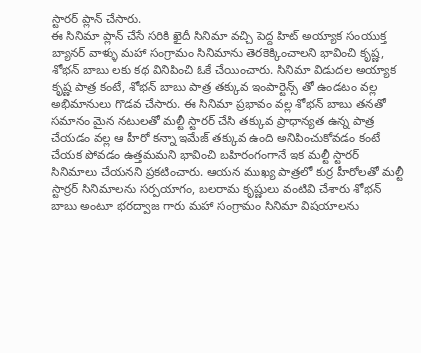స్టారర్ ప్లాన్ చేసారు.
ఈ సినిమా ప్లాన్ చేసే సరికి ఖైదీ సినిమా వచ్చి పెద్ద హిట్ అయ్యాక సంయుక్త బ్యానర్ వాళ్ళు మహా సంగ్రామం సినిమాను తెరకెక్కించాలని భావించి కృష్ణ, శోభన్ బాబు లకు కథ వినిపించి ఓకే చేయించారు. సినిమా విడుదల అయ్యాక కృష్ణ పాత్ర కంటే, శోభన్ బాబు పాత్ర తక్కువ ఇంపార్టెన్స్ తో ఉండటం వల్ల అభిమానులు గొడవ చేసారు. ఈ సినిమా ప్రభావం వల్ల శోభన్ బాబు తనతో సమానం మైన నటులతో మల్టీ స్టారర్ చేసి తక్కువ ప్రాధాన్యత ఉన్న పాత్ర చేయడం వల్ల ఆ హీరో కన్నా ఇమేజ్ తక్కువ ఉంది అనిపించుకోవడం కంటే చేయక పోవడం ఉత్తమమని భావించి బహిరంగంగానే ఇక మల్టీ స్టారర్ సినిమాలు చేయనని ప్రకటించారు. ఆయన ముఖ్య పాత్రలో కుర్ర హీరోలతో మల్టీ స్టార్రర్ సినిమాలను సర్పయాగం, బలరామ కృష్ణులు వంటివి చేశారు శోభన్ బాబు అంటూ భరద్వాజ గారు మహా సంగ్రామం సినిమా విషయాలను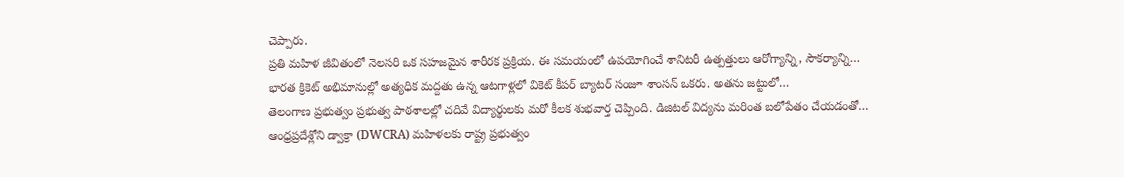చెప్పారు.
ప్రతి మహిళ జీవితంలో నెలసరి ఒక సహజమైన శారీరక ప్రక్రియ. ఈ సమయంలో ఉపయోగించే శానిటరీ ఉత్పత్తులు ఆరోగ్యాన్ని, సౌకర్యాన్ని…
భారత క్రికెట్ అభిమానుల్లో అత్యధిక మద్దతు ఉన్న ఆటగాళ్లలో వికెట్ కీపర్ బ్యాటర్ సంజూ శాంసన్ ఒకరు. అతను జట్టులో…
తెలంగాణ ప్రభుత్వం ప్రభుత్వ పాఠశాలల్లో చదివే విద్యార్థులకు మరో కీలక శుభవార్త చెప్పింది. డిజిటల్ విద్యను మరింత బలోపేతం చేయడంతో…
ఆంధ్రప్రదేశ్లోని డ్వాక్రా (DWCRA) మహిళలకు రాష్ట్ర ప్రభుత్వం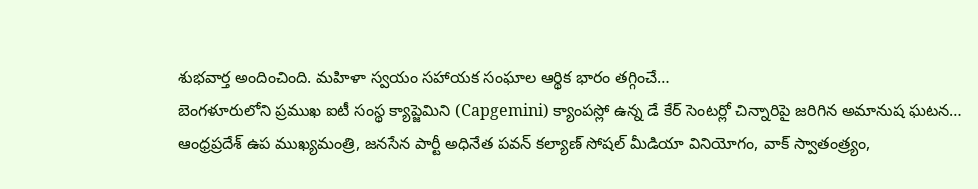శుభవార్త అందించింది. మహిళా స్వయం సహాయక సంఘాల ఆర్థిక భారం తగ్గించే…
బెంగళూరులోని ప్రముఖ ఐటీ సంస్థ క్యాప్జెమిని (Capgemini) క్యాంపస్లో ఉన్న డే కేర్ సెంటర్లో చిన్నారిపై జరిగిన అమానుష ఘటన…
ఆంధ్రప్రదేశ్ ఉప ముఖ్యమంత్రి, జనసేన పార్టీ అధినేత పవన్ కల్యాణ్ సోషల్ మీడియా వినియోగం, వాక్ స్వాతంత్ర్యం,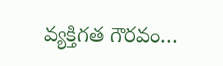వ్యక్తిగత గౌరవం…